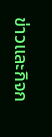ข่าวและกิจก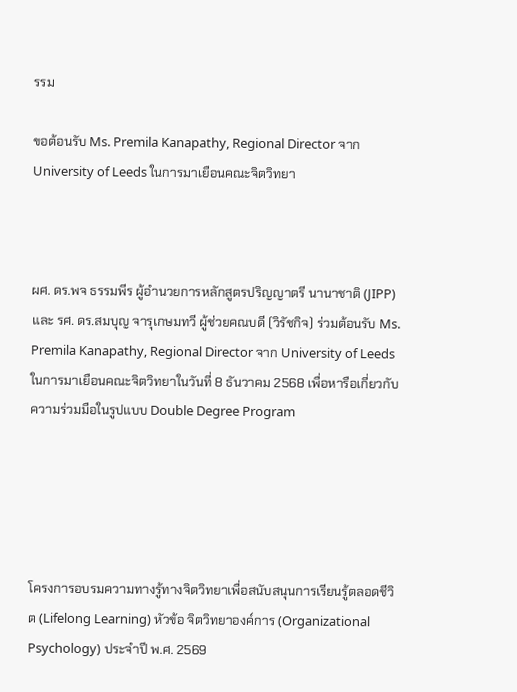รรม

ขอต้อนรับ Ms. Premila Kanapathy, Regional Director จาก University of Leeds ในการมาเยือนคณะจิตวิทยา



ผศ. ดร.พจ ธรรมพีร ผู้อำนวยการหลักสูตรปริญญาตรี นานาชาติ (JIPP) และ รศ. ดร.สมบุญ จารุเกษมทวี ผู้ช่วยคณบดี (วิรัชกิจ) ร่วมต้อนรับ Ms. Premila Kanapathy, Regional Director จาก University of Leeds ในการมาเยือนคณะจิตวิทยาในวันที่ 8 ธันวาคม 2568 เพื่อหารือเกี่ยวกับความร่วมมือในรูปแบบ Double Degree Program





โครงการอบรมความทางรู้ทางจิตวิทยาเพื่อสนับสนุนการเรียนรู้ตลอดชีวิต (Lifelong Learning) หัวข้อ จิตวิทยาองค์การ (Organizational Psychology) ประจำปี พ.ศ. 2569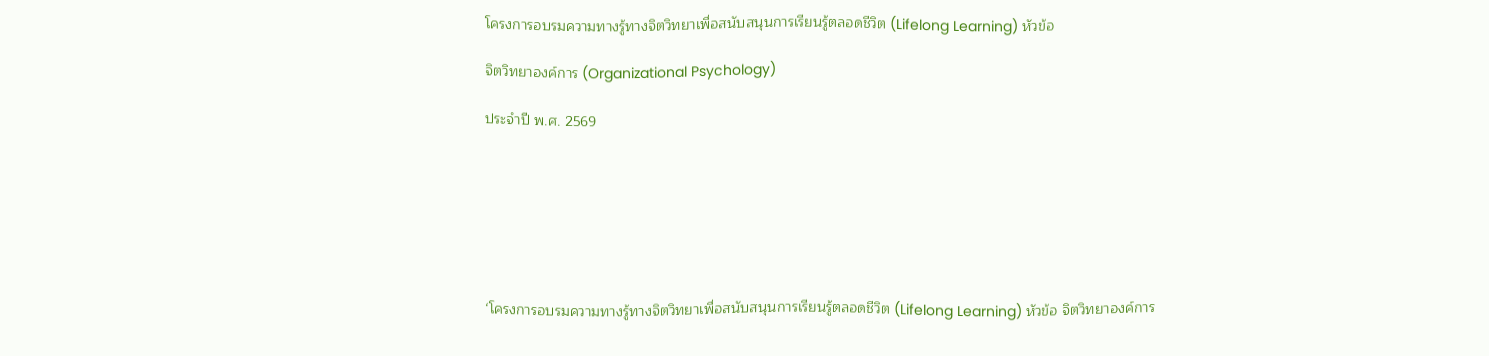โครงการอบรมความทางรู้ทางจิตวิทยาเพื่อสนับสนุนการเรียนรู้ตลอดชีวิต (Lifelong Learning) หัวข้อ

จิตวิทยาองค์การ (Organizational Psychology)

ประจำปี พ.ศ. 2569







‘โครงการอบรมความทางรู้ทางจิตวิทยาเพื่อสนับสนุนการเรียนรู้ตลอดชีวิต (Lifelong Learning) หัวข้อ จิตวิทยาองค์การ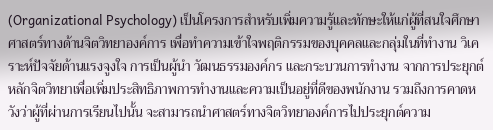(Organizational Psychology) เป็นโครงการสําหรับเพิ่มความรู้และทักษะให้แก่ผู้ที่สนใจศึกษาศาสตร์ทางด้านจิตวิทยาองค์การ เพื่อทำความเข้าใจพฤติกรรมของบุคคลและกลุ่มในที่ทำงาน วิเคราะห์ปัจจัยด้านแรงจูงใจ การเป็นผู้นำ วัฒนธรรมองค์กร และกระบวนการทำงาน จากการประยุกต์หลักจิตวิทยาเพื่อเพิ่มประสิทธิภาพการทำงานและความเป็นอยู่ที่ดีของพนักงาน รวมถึงการคาดหวังว่าผู้ที่ผ่านการเรียนไปนั้น จะสามารถนําศาสตร์ทางจิตวิทยาองค์การไปประยุกต์ความ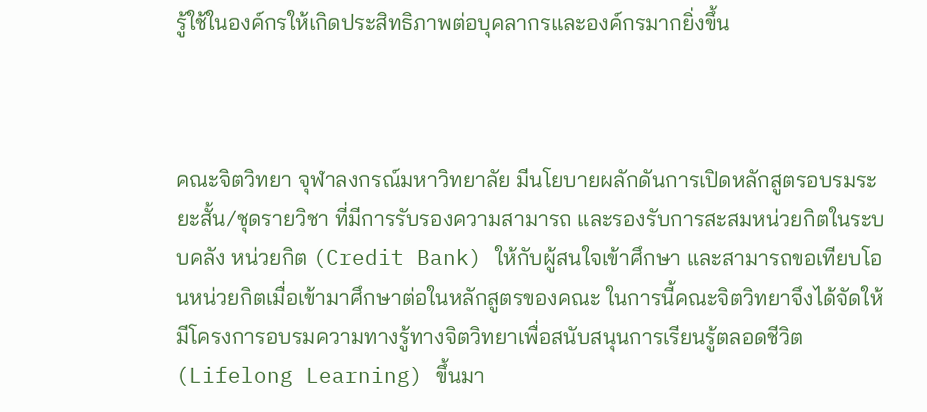รู้ใช้ในองค์กรให้เกิดประสิทธิภาพต่อบุคลากรและองค์กรมากยิ่งขึ้น



คณะจิตวิทยา จุฬาลงกรณ์มหาวิทยาลัย มีนโยบายผลักดันการเปิดหลักสูตรอบรมระยะสั้น/ชุดรายวิชา ที่มีการรับรองความสามารถ และรองรับการสะสมหน่วยกิตในระบบคลัง หน่วยกิต (Credit Bank) ให้กับผู้สนใจเข้าศึกษา และสามารถขอเทียบโอนหน่วยกิตเมื่อเข้ามาศึกษาต่อในหลักสูตรของคณะ ในการนี้คณะจิตวิทยาจึงได้จัดให้มีโครงการอบรมความทางรู้ทางจิตวิทยาเพื่อสนับสนุนการเรียนรู้ตลอดชีวิต (Lifelong Learning) ขึ้นมา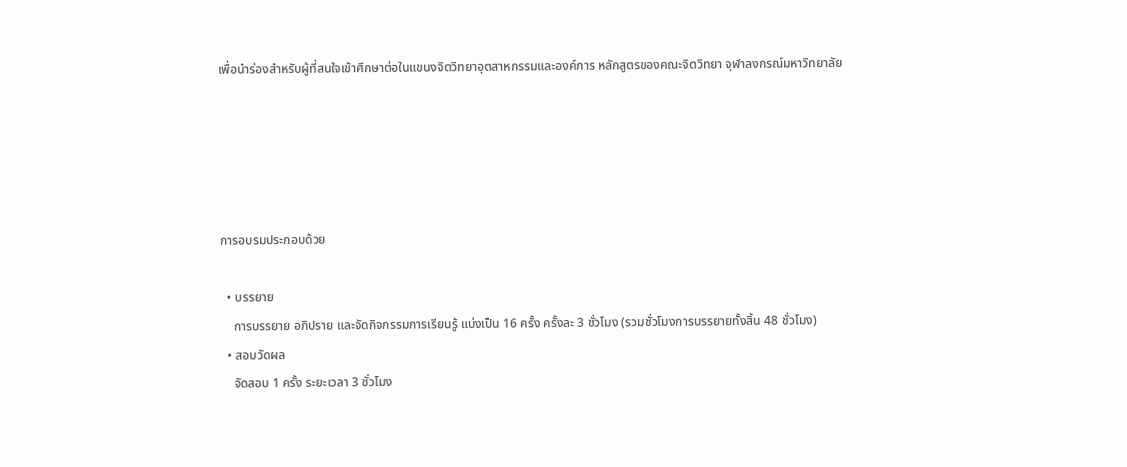เพื่อนำร่องสำหรับผู้ที่สนใจเข้าศึกษาต่อในแขนงจิตวิทยาอุตสาหกรรมและองค์การ หลักสูตรของคณะจิตวิทยา จุฬาลงกรณ์มหาวิทยาลัย





การอบรมประกอบด้วย

  • บรรยาย
    การบรรยาย อภิปราย และจัดกิจกรรมการเรียนรู้ แบ่งเป็น 16 ครั้ง ครั้งละ 3 ชั่วโมง (รวมชั่วโมงการบรรยายทั้งสิ้น 48 ชั่วโมง)
  • สอบวัดผล
    จัดสอบ 1 ครั้ง ระยะเวลา 3 ชั่วโมง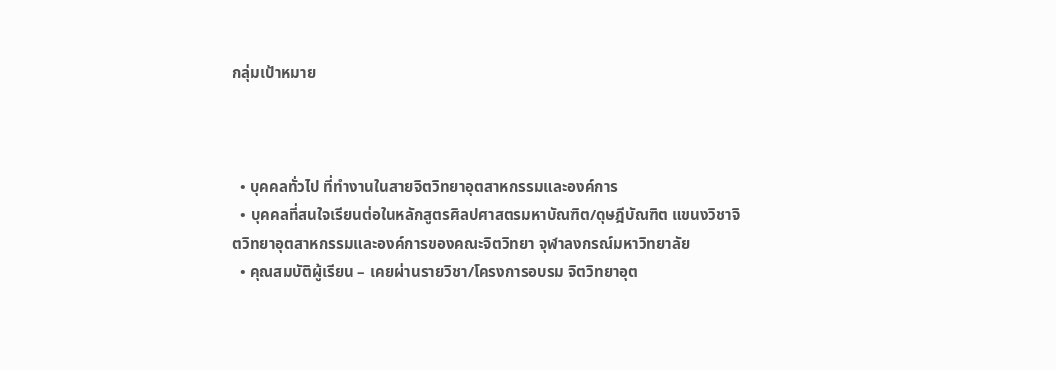กลุ่มเป้าหมาย



  • บุคคลทั่วไป ที่ทำงานในสายจิตวิทยาอุตสาหกรรมและองค์การ
  • บุคคลที่สนใจเรียนต่อในหลักสูตรศิลปศาสตรมหาบัณฑิต/ดุษฎีบัณฑิต แขนงวิชาจิตวิทยาอุตสาหกรรมและองค์การของคณะจิตวิทยา จุฬาลงกรณ์มหาวิทยาลัย
  • คุณสมบัติผู้เรียน – เคยผ่านรายวิชา/โครงการอบรม จิตวิทยาอุต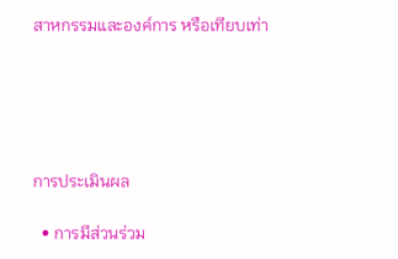สาหกรรมและองค์การ หรือเทียบเท่า





การประเมินผล

  • การมีส่วนร่วม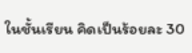ในชั้นเรียน คิดเป็นร้อยละ 30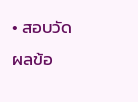• สอบวัดผลข้อ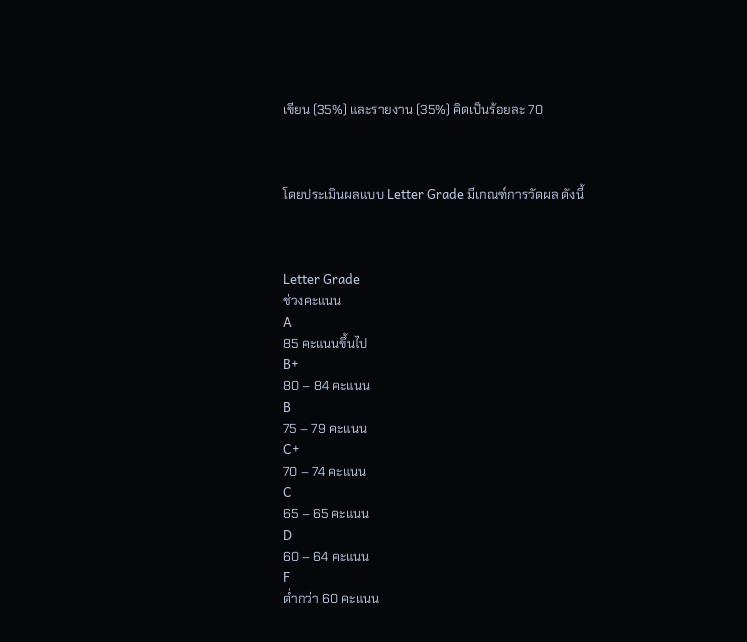เขียน (35%) และรายงาน (35%) คิดเป็นร้อยละ 70



โดยประเมินผลแบบ Letter Grade มีเกณฑ์การวัดผล ดังนี้



Letter Grade
ช่วงคะแนน
A
85 คะแนนขึ้นไป
B+
80 – 84 คะแนน
B
75 – 79 คะแนน
C+
70 – 74 คะแนน
C
65 – 65 คะแนน
D
60 – 64 คะแนน
F
ต่ำกว่า 60 คะแนน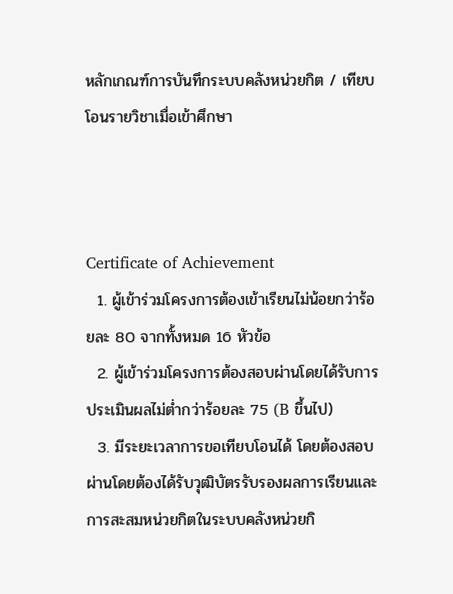หลักเกณฑ์การบันทึกระบบคลังหน่วยกิต / เทียบโอนรายวิชาเมื่อเข้าศึกษา



Certificate of Achievement
  1. ผู้เข้าร่วมโครงการต้องเข้าเรียนไม่น้อยกว่าร้อยละ 80 จากทั้งหมด 16 หัวข้อ
  2. ผู้เข้าร่วมโครงการต้องสอบผ่านโดยได้รับการประเมินผลไม่ต่ำกว่าร้อยละ 75 (B ขึ้นไป)
  3. มีระยะเวลาการขอเทียบโอนได้ โดยต้องสอบผ่านโดยต้องได้รับวุฒิบัตรรับรองผลการเรียนและการสะสมหน่วยกิตในระบบคลังหน่วยกิ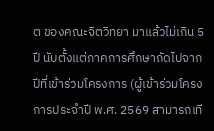ต ของคณะจิตวิทยา มาแล้วไม่เกิน 5 ปี นับตั้งแต่ภาคการศึกษาถัดไปจากปีที่เข้าร่วมโครงการ (ผู้เข้าร่วมโครงการประจำปี พ.ศ. 2569 สามารถเที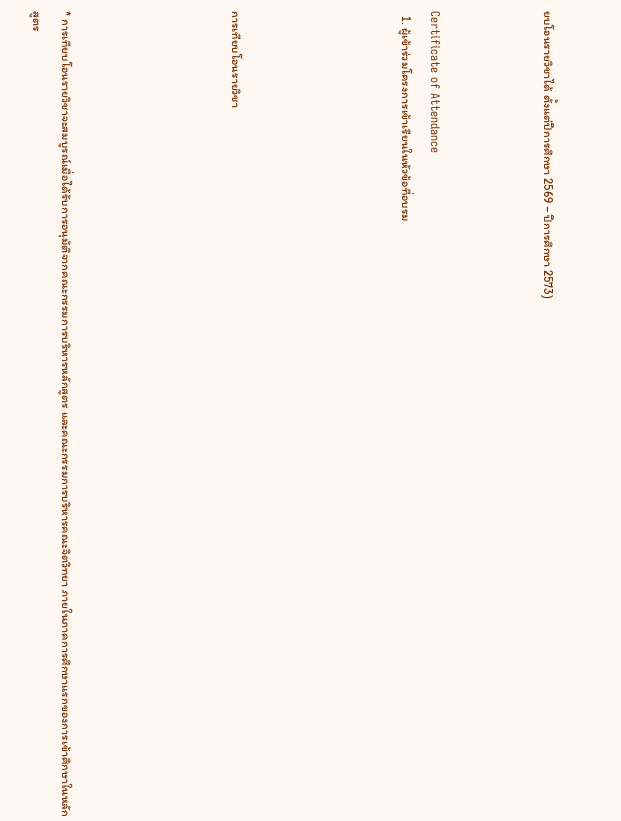ยบโอนรายวิชาได้ ตั้งแต่ปีการศึกษา 2569 – ปีการศึกษา 2573)



Certificate of Attendance
  1. ผู้เข้าร่วมโครงการเข้าเรียนในหัวข้อที่อบรม





การเทียบโอนรายวิชา





* การเทียบโอนรายวิชาจะสมบูรณ์เมื่อได้รับการอนุมัติจากคณะกรรมการบริหารหลักสูตร และคณะกรรมการบริหารคณะจิตวิทยา ภายในภาคการศึกษาแรกของการเข้าศึกษาในหลักสูตร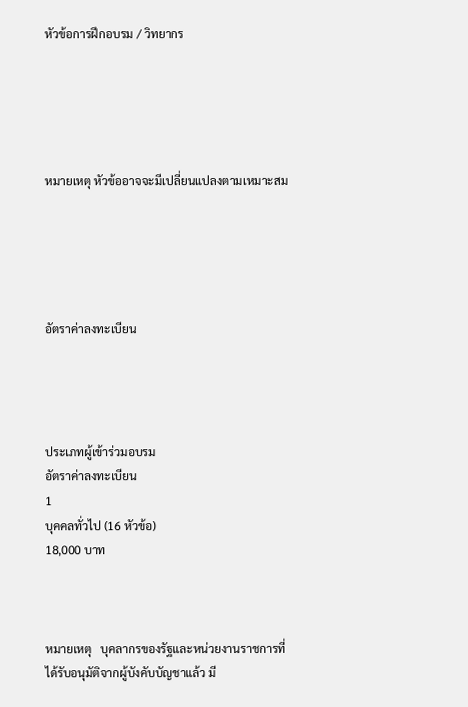หัวข้อการฝึกอบรม / วิทยากร





หมายเหตุ หัวข้ออาจจะมีเปลี่ยนแปลงตามเหมาะสม





อัตราค่าลงทะเบียน




ประเภทผู้เข้าร่วมอบรม
อัตราค่าลงทะเบียน
1
บุคคลทั่วไป (16 หัวข้อ)
18,000 บาท



หมายเหตุ   บุคลากรของรัฐและหน่วยงานราชการที่ได้รับอนุมัติจากผู้บังคับบัญชาแล้ว มี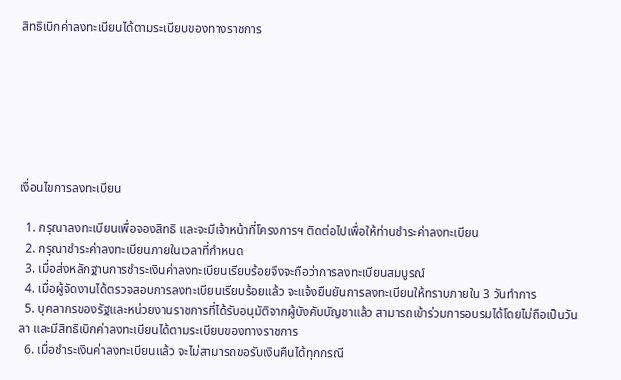สิทธิเบิกค่าลงทะเบียนได้ตามระเบียบของทางราชการ







เงื่อนไขการลงทะเบียน

  1. กรุณาลงทะเบียนเพื่อจองสิทธิ และจะมีเจ้าหน้าที่โครงการฯ ติดต่อไปเพื่อให้ท่านชำระค่าลงทะเบียน
  2. กรุณาชำระค่าลงทะเบียนภายในเวลาที่กำหนด
  3. เมื่อส่งหลักฐานการชำระเงินค่าลงทะเบียนเรียบร้อยจึงจะถือว่าการลงทะเบียนสมบูรณ์
  4. เมื่อผู้จัดงานได้ตรวจสอบการลงทะเบียนเรียบร้อยแล้ว จะแจ้งยืนยันการลงทะเบียนให้ทราบภายใน 3 วันทำการ
  5. บุคลากรของรัฐและหน่วยงานราชการที่ได้รับอนุมัติจากผู้บังคับบัญชาแล้ว สามารถเข้าร่วมการอบรมได้โดยไม่ถือเป็นวันลา และมีสิทธิเบิกค่าลงทะเบียนได้ตามระเบียบของทางราชการ
  6. เมื่อชำระเงินค่าลงทะเบียนแล้ว จะไม่สามารถขอรับเงินคืนได้ทุกกรณี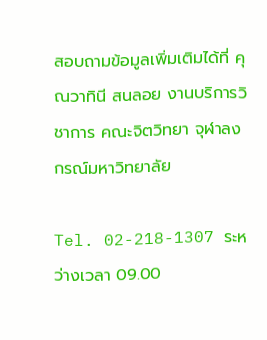สอบถามข้อมูลเพิ่มเติมได้ที่ คุณวาทินี สนลอย งานบริการวิชาการ คณะจิตวิทยา จุฬาลงกรณ์มหาวิทยาลัย

Tel. 02-218-1307 ระหว่างเวลา 09.00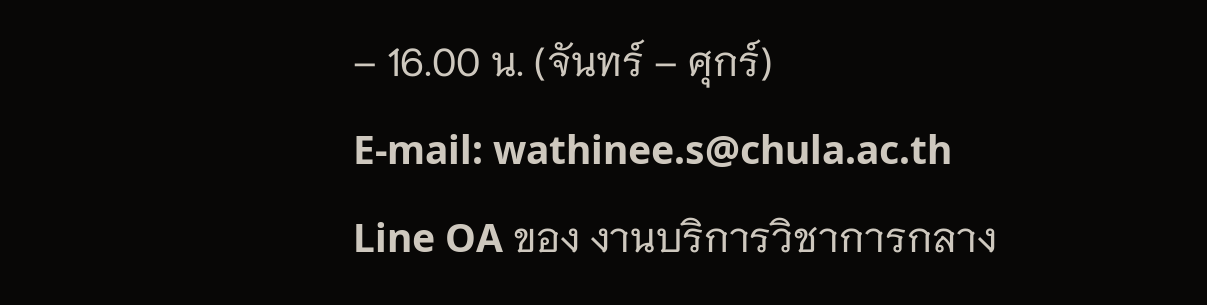– 16.00 น. (จันทร์ – ศุกร์)
E-mail: wathinee.s@chula.ac.th
Line OA ของ งานบริการวิชาการกลาง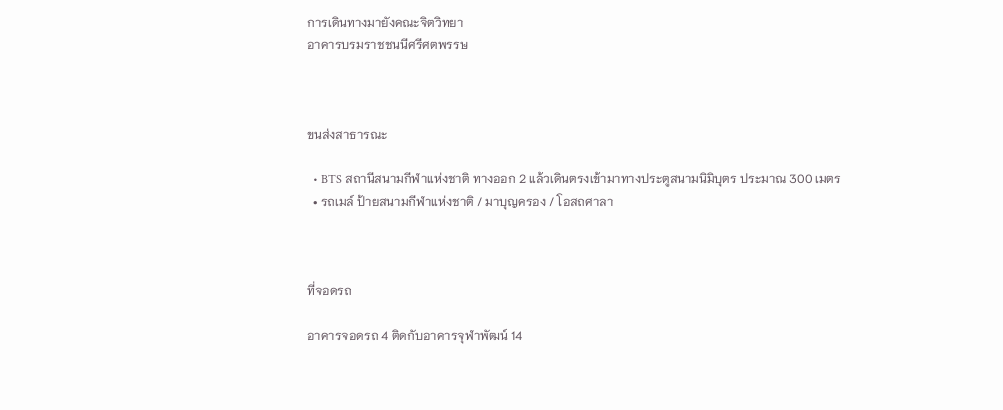การเดินทางมายังคณะจิตวิทยา
อาคารบรมราชชนนีศรีศตพรรษ



ขนส่งสาธารณะ

  • BTS สถานีสนามกีฬาแห่งชาติ ทางออก 2 แล้วเดินตรงเข้ามาทางประตูสนามนิมิบุตร ประมาณ 300 เมตร
  • รถเมล์ ป้ายสนามกีฬาแห่งชาติ / มาบุญครอง / โอสถศาลา



ที่จอดรถ

อาคารจอดรถ 4 ติดกับอาคารจุฬาพัฒน์ 14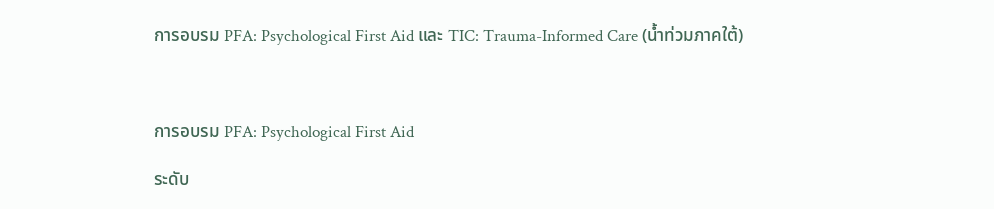การอบรม PFA: Psychological First Aid และ TIC: Trauma-Informed Care (น้ำท่วมภาคใต้)



การอบรม PFA: Psychological First Aid

ระดับ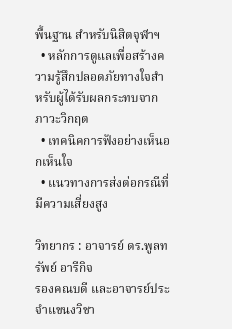พื้นฐาน สำหรับนิสิตจุฬาฯ
  • หลักการดูแลเพื่อสร้างความรู้สึกปลอดภัยทางใจสำหรับผู้ได้รับผลกระทบจากภาวะวิกฤต
  • เทคนิคการฟังอย่างเห็นอกเห็นใจ
  • แนวทางการส่งต่อกรณีที่มีความเสี่ยงสูง

วิทยากร : อาจารย์ ดร.พูลทรัพย์ อารีกิจ
รองคณบดี และอาจารย์ประจำแขนงวิชา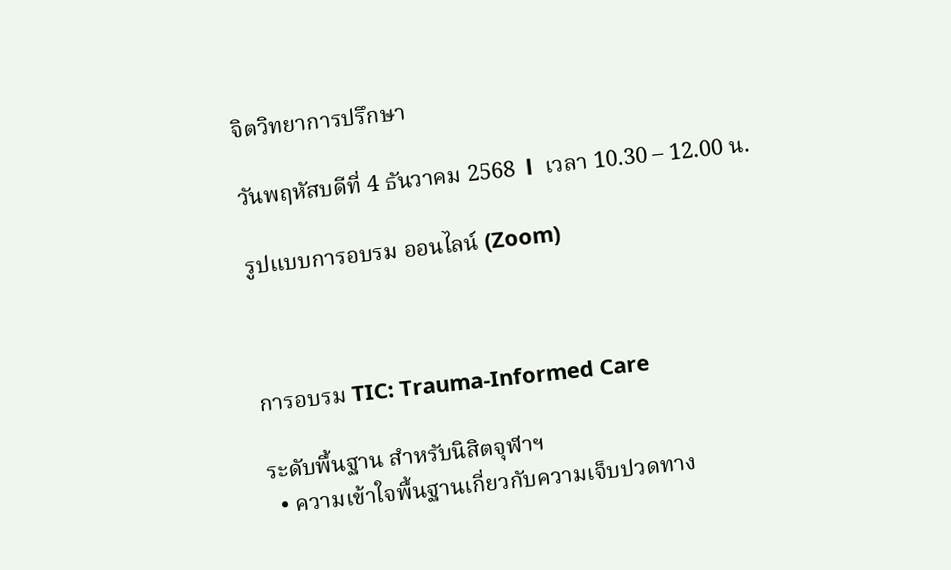จิตวิทยาการปรึกษา

วันพฤหัสบดีที่ 4 ธันวาคม 2568  l  เวลา 10.30 – 12.00 น.

รูปแบบการอบรม ออนไลน์ (Zoom)



การอบรม TIC: Trauma-Informed Care

ระดับพื้นฐาน สำหรับนิสิตจุฬาฯ
  • ความเข้าใจพื้นฐานเกี่ยวกับความเจ็บปวดทาง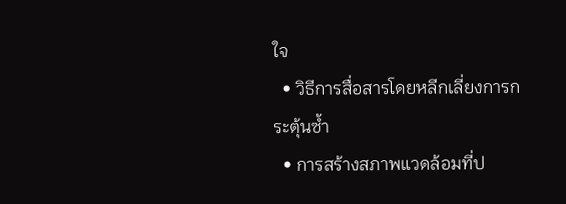ใจ
  • วิธีการสื่อสารโดยหลีกเลี่ยงการกระตุ้นซ้ำ
  • การสร้างสภาพแวดล้อมที่ป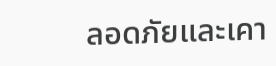ลอดภัยและเคา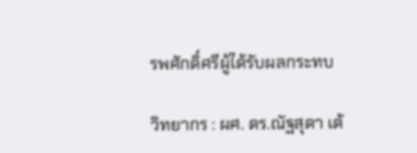รพศักดิ์ศรีผู้ได้รับผลกระทบ

วิทยากร : ผศ. ดร.ณัฐสุดา เต้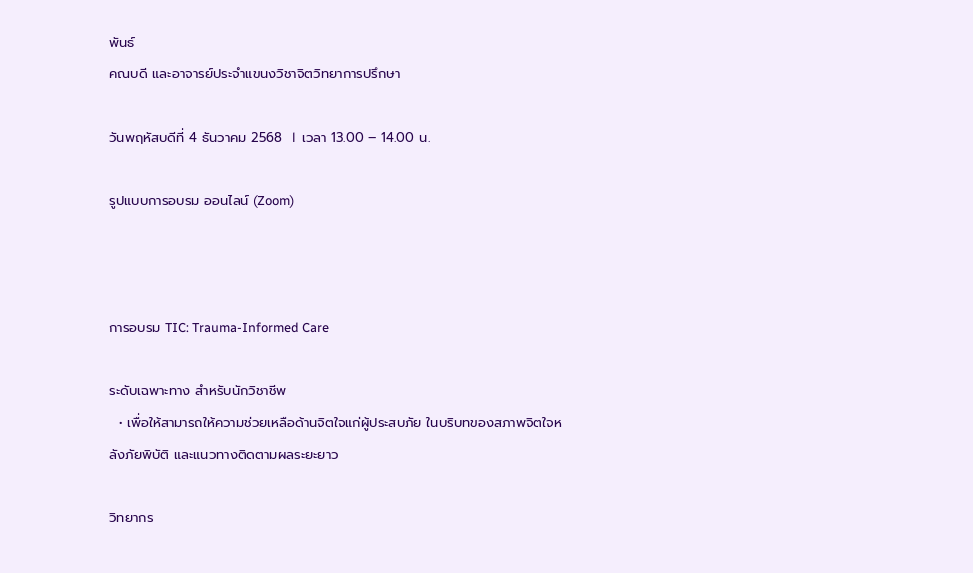พันธ์
คณบดี และอาจารย์ประจำแขนงวิชาจิตวิทยาการปรึกษา

วันพฤหัสบดีที่ 4 ธันวาคม 2568  l  เวลา 13.00 – 14.00 น.

รูปแบบการอบรม ออนไลน์ (Zoom)



การอบรม TIC: Trauma-Informed Care

ระดับเฉพาะทาง สำหรับนักวิชาชีพ
  • เพื่อให้สามารถให้ความช่วยเหลือด้านจิตใจแก่ผู้ประสบภัย ในบริบทของสภาพจิตใจหลังภัยพิบัติ และแนวทางติดตามผลระยะยาว

วิทยากร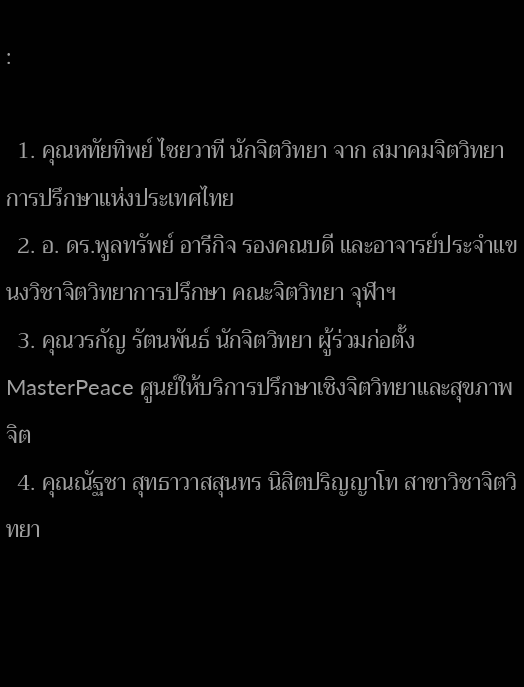:

  1. คุณหทัยทิพย์ ไชยวาที นักจิตวิทยา จาก สมาคมจิตวิทยาการปรึกษาแห่งประเทศไทย
  2. อ. ดร.พูลทรัพย์ อารีกิจ รองคณบดี และอาจารย์ประจำแขนงวิชาจิตวิทยาการปรึกษา คณะจิตวิทยา จุฬาฯ
  3. คุณวรกัญ รัตนพันธ์ นักจิตวิทยา ผู้ร่วมก่อตั้ง MasterPeace ศูนย์ให้บริการปรึกษาเชิงจิตวิทยาและสุขภาพจิต
  4. คุณณัฐชา สุทธาวาสสุนทร นิสิตปริญญาโท สาขาวิชาจิตวิทยา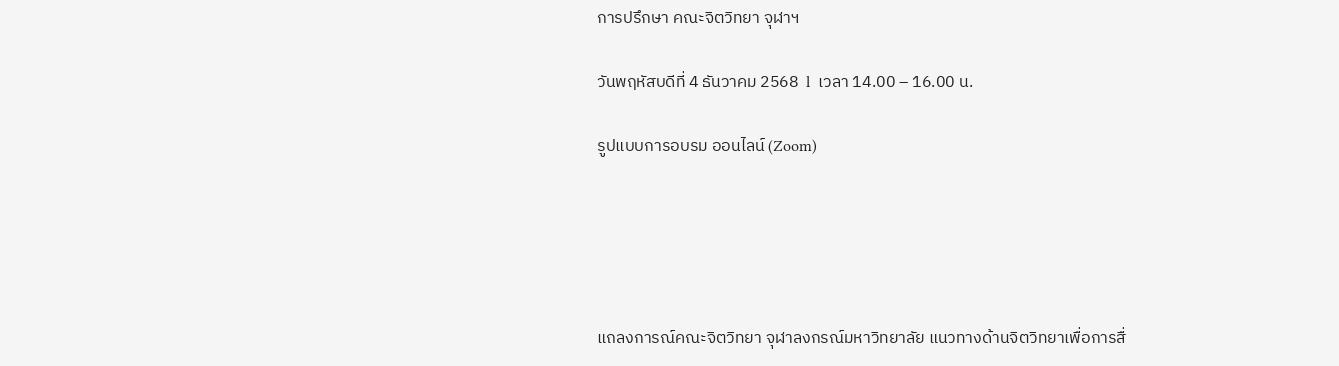การปรึกษา คณะจิตวิทยา จุฬาฯ

วันพฤหัสบดีที่ 4 ธันวาคม 2568  l  เวลา 14.00 – 16.00 น.

รูปแบบการอบรม ออนไลน์ (Zoom)





แถลงการณ์คณะจิตวิทยา จุฬาลงกรณ์มหาวิทยาลัย แนวทางด้านจิตวิทยาเพื่อการสื่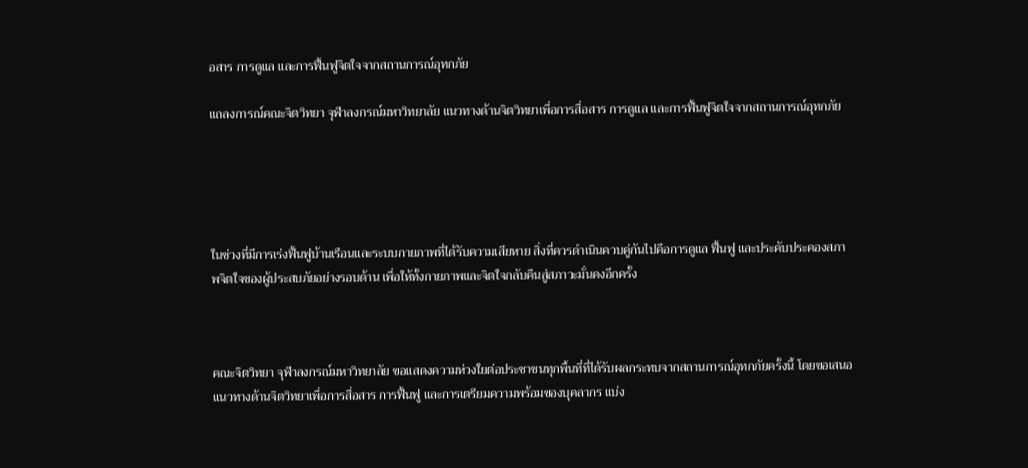อสาร การดูแล และการฟื้นฟูจิตใจจากสถานการณ์อุทกภัย

แถลงการณ์คณะจิตวิทยา จุฬาลงกรณ์มหาวิทยาลัย แนวทางด้านจิตวิทยาเพื่อการสื่อสาร การดูแล และการฟื้นฟูจิตใจจากสถานการณ์อุทกภัย





ในช่วงที่มีการเร่งฟื้นฟูบ้านเรือนและระบบกายภาพที่ได้รับความเสียหาย สิ่งที่ควรดำเนินควบคู่กันไปคือการดูแล ฟื้นฟู และประคับประคองสภาพจิตใจของผู้ประสบภัยอย่างรอบด้าน เพื่อให้ทั้งกายภาพและจิตใจกลับคืนสู่สภาวะมั่นคงอีกครั้ง



คณะจิตวิทยา จุฬาลงกรณ์มหาวิทยาลัย ขอแสดงความห่วงใยต่อประชาชนทุกพื้นที่ที่ได้รับผลกระทบจากสถานการณ์อุทกภัยครั้งนี้ โดยขอเสนอแนวทางด้านจิตวิทยาเพื่อการสื่อสาร การฟื้นฟู และการเตรียมความพร้อมของบุคลากร แบ่ง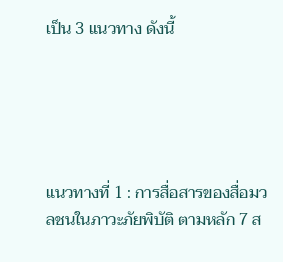เป็น 3 แนวทาง ดังนี้





แนวทางที่ 1 : การสื่อสารของสื่อมวลชนในภาวะภัยพิบัติ ตามหลัก 7 ส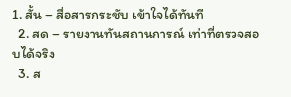1. สั้น – สื่อสารกระชับ เข้าใจได้ทันที
  2. สด – รายงานทันสถานการณ์ เท่าที่ตรวจสอบได้จริง
  3. ส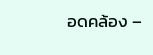อดคล้อง –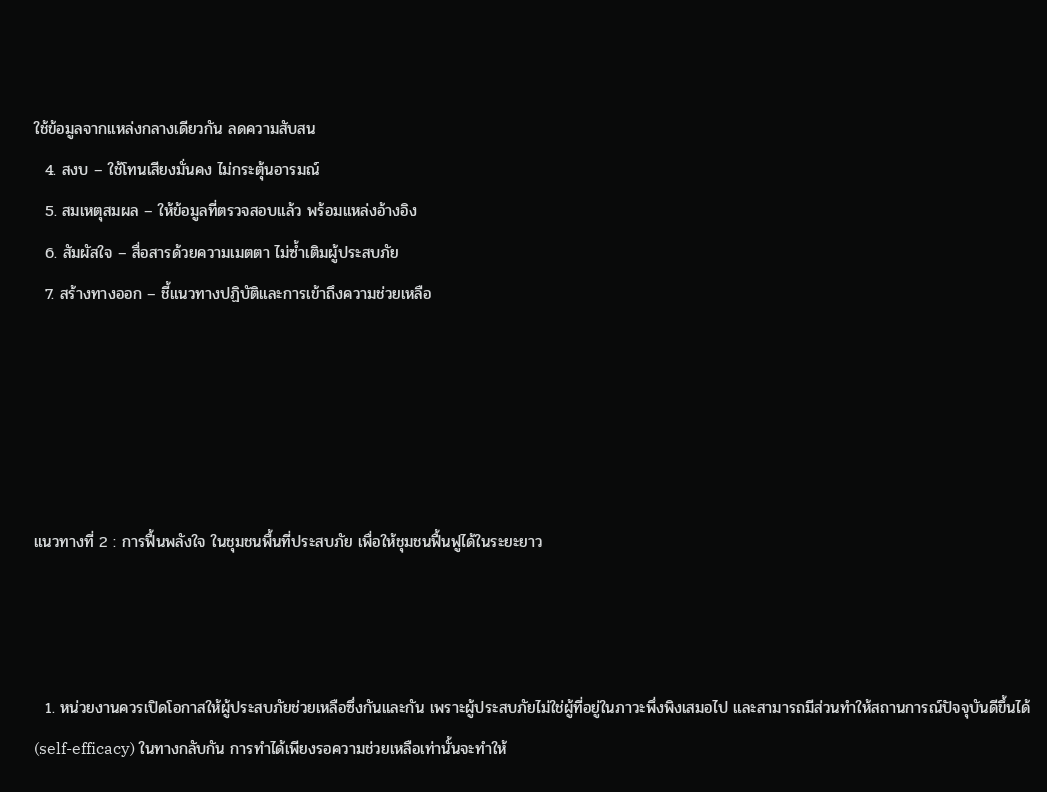ใช้ข้อมูลจากแหล่งกลางเดียวกัน ลดความสับสน
  4. สงบ – ใช้โทนเสียงมั่นคง ไม่กระตุ้นอารมณ์
  5. สมเหตุสมผล – ให้ข้อมูลที่ตรวจสอบแล้ว พร้อมแหล่งอ้างอิง
  6. สัมผัสใจ – สื่อสารด้วยความเมตตา ไม่ซ้ำเติมผู้ประสบภัย
  7. สร้างทางออก – ชี้แนวทางปฏิบัติและการเข้าถึงความช่วยเหลือ





แนวทางที่ 2 : การฟื้นพลังใจ ในชุมชนพื้นที่ประสบภัย เพื่อให้ชุมชนฟื้นฟูได้ในระยะยาว



  1. หน่วยงานควรเปิดโอกาสให้ผู้ประสบภัยช่วยเหลือซึ่งกันและกัน เพราะผู้ประสบภัยไม่ใช่ผู้ที่อยู่ในภาวะพึ่งพิงเสมอไป และสามารถมีส่วนทำให้สถานการณ์ปัจจุบันดีขึ้นได้ (self-efficacy) ในทางกลับกัน การทำได้เพียงรอความช่วยเหลือเท่านั้นจะทำให้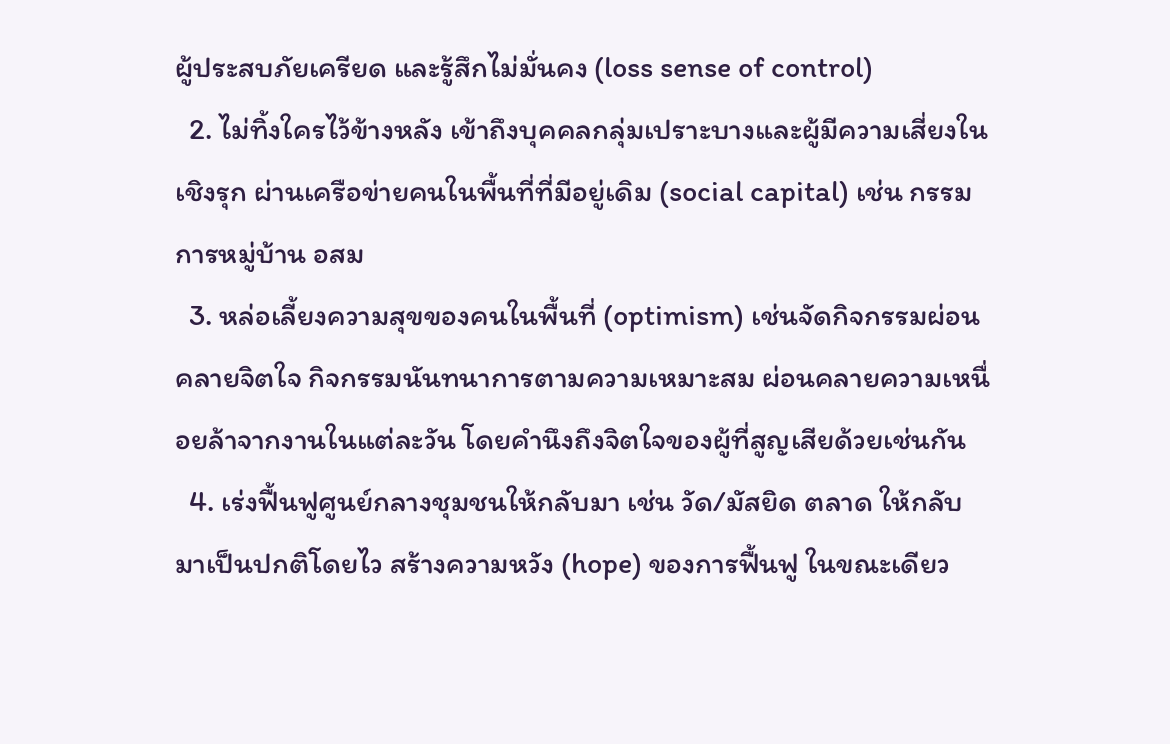ผู้ประสบภัยเครียด และรู้สึกไม่มั่นคง (loss sense of control)
  2. ไม่ทิ้งใครไว้ข้างหลัง เข้าถึงบุคคลกลุ่มเปราะบางและผู้มีความเสี่ยงในเชิงรุก ผ่านเครือข่ายคนในพื้นที่ที่มีอยู่เดิม (social capital) เช่น กรรมการหมู่บ้าน อสม
  3. หล่อเลี้ยงความสุขของคนในพื้นที่ (optimism) เช่นจัดกิจกรรมผ่อนคลายจิตใจ กิจกรรมนันทนาการตามความเหมาะสม ผ่อนคลายความเหนื่อยล้าจากงานในแต่ละวัน โดยคำนึงถึงจิตใจของผู้ที่สูญเสียด้วยเช่นกัน
  4. เร่งฟื้นฟูศูนย์กลางชุมชนให้กลับมา เช่น วัด/มัสยิด ตลาด ให้กลับมาเป็นปกติโดยไว สร้างความหวัง (hope) ของการฟื้นฟู ในขณะเดียว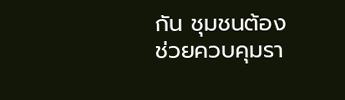กัน ชุมชนต้องช่วยควบคุมรา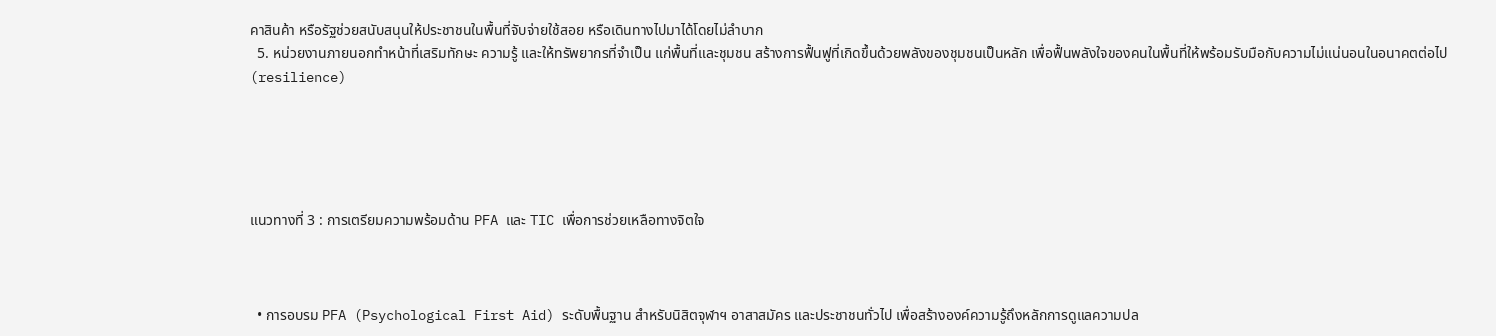คาสินค้า หรือรัฐช่วยสนับสนุนให้ประชาชนในพื้นที่จับจ่ายใช้สอย หรือเดินทางไปมาได้โดยไม่ลำบาก
  5. หน่วยงานภายนอกทำหน้าที่เสริมทักษะ ความรู้ และให้ทรัพยากรที่จำเป็น แก่พื้นที่และชุมชน สร้างการฟื้นฟูที่เกิดขึ้นด้วยพลังของชุมชนเป็นหลัก เพื่อฟื้นพลังใจของคนในพื้นที่ให้พร้อมรับมือกับความไม่แน่นอนในอนาคตต่อไป (resilience)





แนวทางที่ 3 : การเตรียมความพร้อมด้าน PFA และ TIC เพื่อการช่วยเหลือทางจิตใจ



  • การอบรม PFA (Psychological First Aid) ระดับพื้นฐาน สำหรับนิสิตจุฬาฯ อาสาสมัคร และประชาชนทั่วไป เพื่อสร้างองค์ความรู้ถึงหลักการดูแลความปล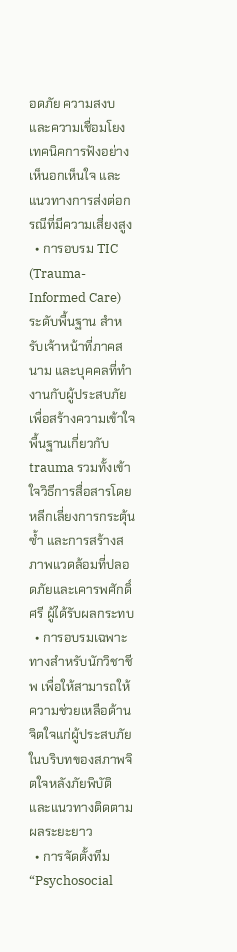อดภัย ความสงบ และความเชื่อมโยง เทคนิคการฟังอย่างเห็นอกเห็นใจ และแนวทางการส่งต่อกรณีที่มีความเสี่ยงสูง
  • การอบรม TIC (Trauma-Informed Care) ระดับพื้นฐาน สำหรับเจ้าหน้าที่ภาคสนาม และบุคคลที่ทำงานกับผู้ประสบภัย เพื่อสร้างความเข้าใจพื้นฐานเกี่ยวกับ trauma รวมทั้งเข้าใจวิธีการสื่อสารโดยหลีกเลี่ยงการกระตุ้นซ้ำ และการสร้างสภาพแวดล้อมที่ปลอดภัยและเคารพศักดิ์ศรี ผู้ได้รับผลกระทบ
  • การอบรมเฉพาะทางสำหรับนักวิชาชีพ เพื่อให้สามารถให้ความช่วยเหลือด้านจิตใจแก่ผู้ประสบภัย ในบริบทของสภาพจิตใจหลังภัยพิบัติ และแนวทางติดตามผลระยะยาว
  • การจัดตั้งทีม “Psychosocial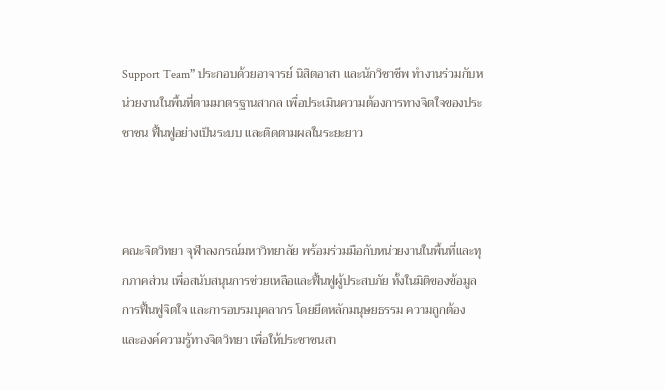Support Team” ประกอบด้วยอาจารย์ นิสิตอาสา และนักวิชาชีพ ทำงานร่วมกับหน่วยงานในพื้นที่ตามมาตรฐานสากล เพื่อประเมินความต้องการทางจิตใจของประชาชน ฟื้นฟูอย่างเป็นระบบ และติดตามผลในระยะยาว



คณะจิตวิทยา จุฬาลงกรณ์มหาวิทยาลัย พร้อมร่วมมือกับหน่วยงานในพื้นที่และทุกภาคส่วน เพื่อสนับสนุนการช่วยเหลือและฟื้นฟูผู้ประสบภัย ทั้งในมิติของข้อมูล การฟื้นฟูจิตใจ และการอบรมบุคลากร โดยยึดหลักมนุษยธรรม ความถูกต้อง และองค์ความรู้ทางจิตวิทยา เพื่อให้ประชาชนสา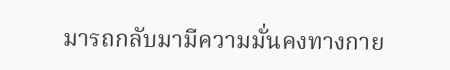มารถกลับมามีความมั่นคงทางกาย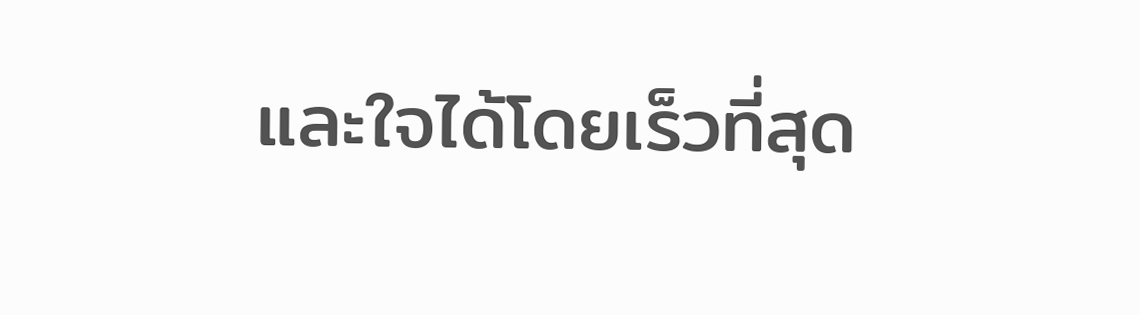และใจได้โดยเร็วที่สุด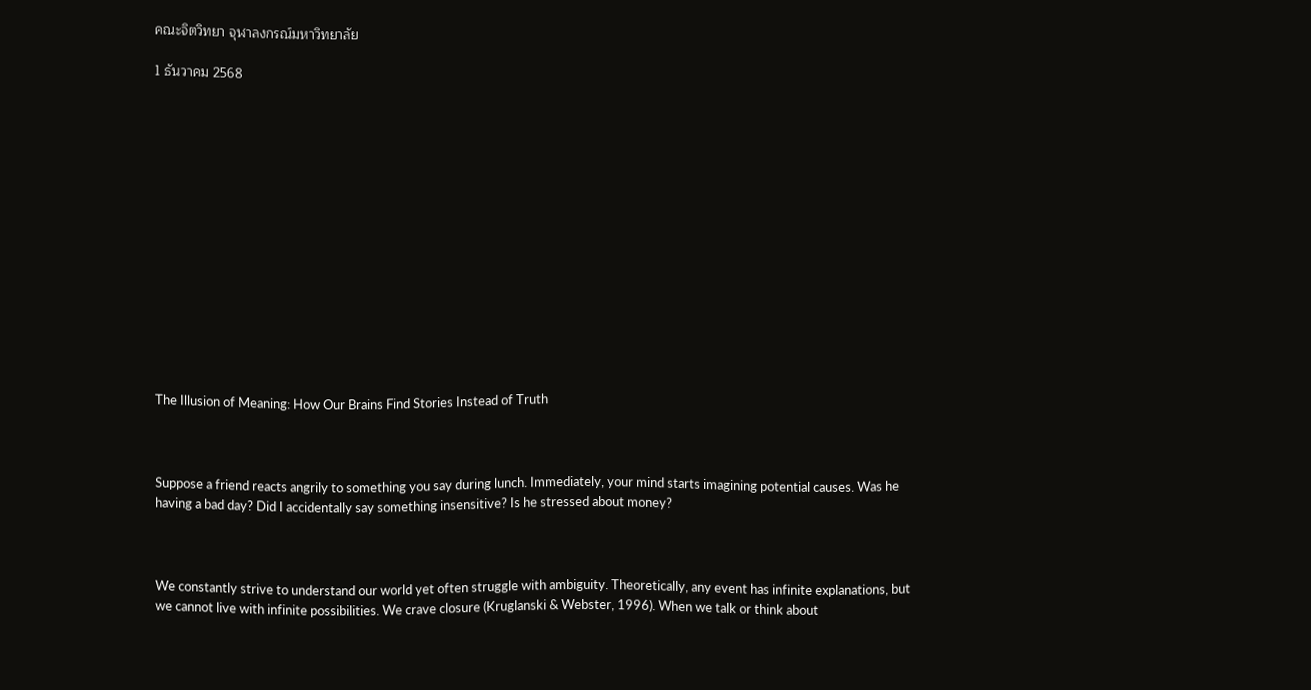คณะจิตวิทยา จุฬาลงกรณ์มหาวิทยาลัย

1 ธันวาคม 2568















The Illusion of Meaning: How Our Brains Find Stories Instead of Truth



Suppose a friend reacts angrily to something you say during lunch. Immediately, your mind starts imagining potential causes. Was he having a bad day? Did I accidentally say something insensitive? Is he stressed about money?



We constantly strive to understand our world yet often struggle with ambiguity. Theoretically, any event has infinite explanations, but we cannot live with infinite possibilities. We crave closure (Kruglanski & Webster, 1996). When we talk or think about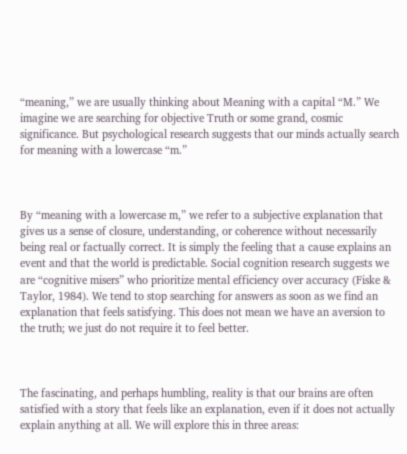“meaning,” we are usually thinking about Meaning with a capital “M.” We imagine we are searching for objective Truth or some grand, cosmic significance. But psychological research suggests that our minds actually search for meaning with a lowercase “m.”



By “meaning with a lowercase m,” we refer to a subjective explanation that gives us a sense of closure, understanding, or coherence without necessarily being real or factually correct. It is simply the feeling that a cause explains an event and that the world is predictable. Social cognition research suggests we are “cognitive misers” who prioritize mental efficiency over accuracy (Fiske & Taylor, 1984). We tend to stop searching for answers as soon as we find an explanation that feels satisfying. This does not mean we have an aversion to the truth; we just do not require it to feel better.



The fascinating, and perhaps humbling, reality is that our brains are often satisfied with a story that feels like an explanation, even if it does not actually explain anything at all. We will explore this in three areas: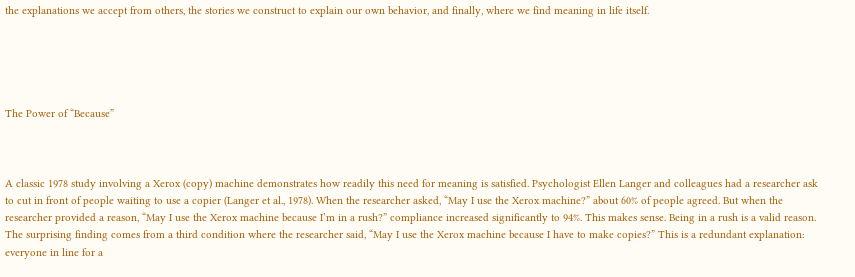the explanations we accept from others, the stories we construct to explain our own behavior, and finally, where we find meaning in life itself.





The Power of “Because”



A classic 1978 study involving a Xerox (copy) machine demonstrates how readily this need for meaning is satisfied. Psychologist Ellen Langer and colleagues had a researcher ask to cut in front of people waiting to use a copier (Langer et al., 1978). When the researcher asked, “May I use the Xerox machine?” about 60% of people agreed. But when the researcher provided a reason, “May I use the Xerox machine because I’m in a rush?” compliance increased significantly to 94%. This makes sense. Being in a rush is a valid reason. The surprising finding comes from a third condition where the researcher said, “May I use the Xerox machine because I have to make copies?” This is a redundant explanation: everyone in line for a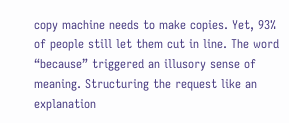copy machine needs to make copies. Yet, 93% of people still let them cut in line. The word “because” triggered an illusory sense of meaning. Structuring the request like an explanation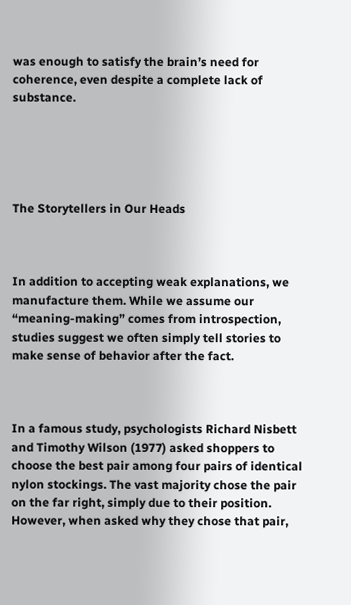was enough to satisfy the brain’s need for coherence, even despite a complete lack of substance.





The Storytellers in Our Heads



In addition to accepting weak explanations, we manufacture them. While we assume our “meaning-making” comes from introspection, studies suggest we often simply tell stories to make sense of behavior after the fact.



In a famous study, psychologists Richard Nisbett and Timothy Wilson (1977) asked shoppers to choose the best pair among four pairs of identical nylon stockings. The vast majority chose the pair on the far right, simply due to their position. However, when asked why they chose that pair,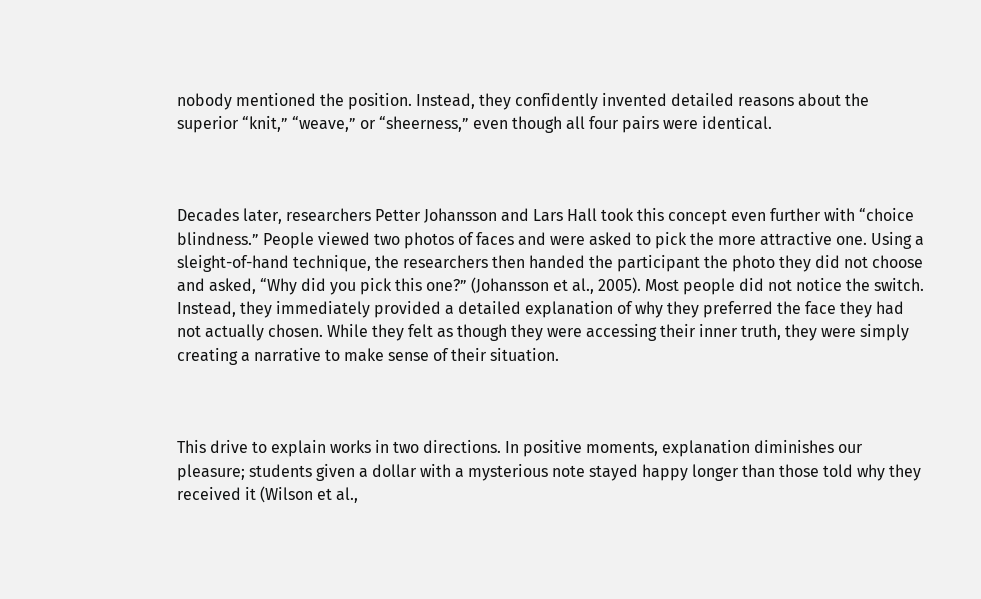nobody mentioned the position. Instead, they confidently invented detailed reasons about the superior “knit,” “weave,” or “sheerness,” even though all four pairs were identical.



Decades later, researchers Petter Johansson and Lars Hall took this concept even further with “choice blindness.” People viewed two photos of faces and were asked to pick the more attractive one. Using a sleight-of-hand technique, the researchers then handed the participant the photo they did not choose and asked, “Why did you pick this one?” (Johansson et al., 2005). Most people did not notice the switch. Instead, they immediately provided a detailed explanation of why they preferred the face they had not actually chosen. While they felt as though they were accessing their inner truth, they were simply creating a narrative to make sense of their situation.



This drive to explain works in two directions. In positive moments, explanation diminishes our pleasure; students given a dollar with a mysterious note stayed happy longer than those told why they received it (Wilson et al.,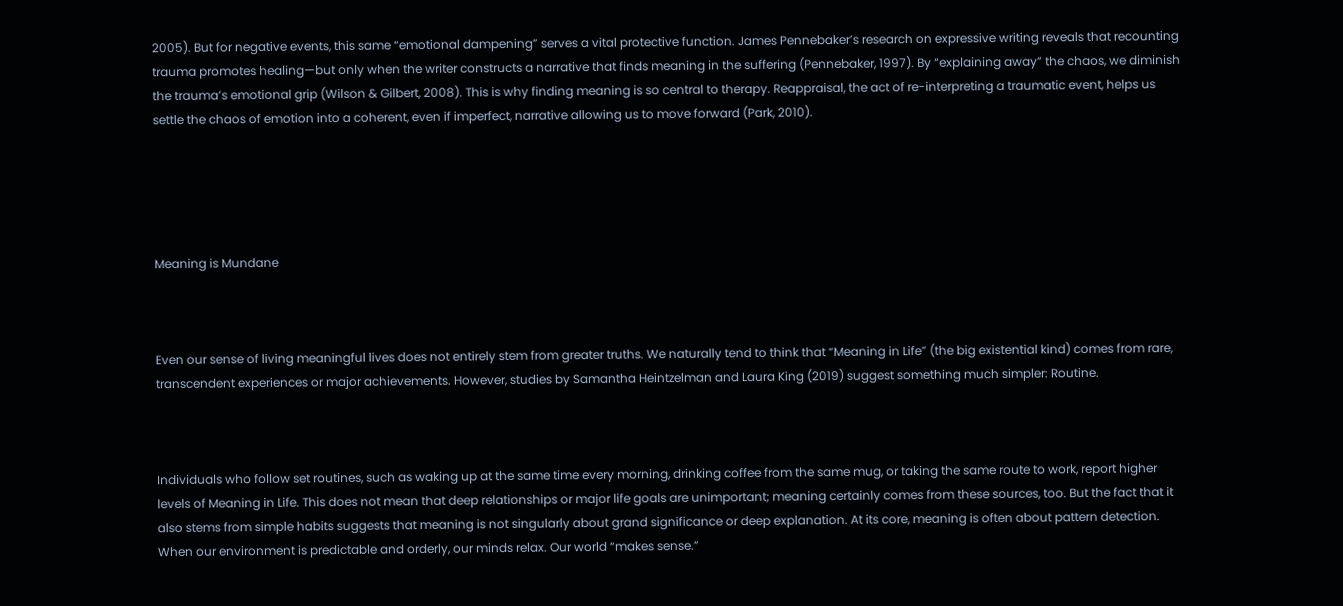2005). But for negative events, this same “emotional dampening” serves a vital protective function. James Pennebaker’s research on expressive writing reveals that recounting trauma promotes healing—but only when the writer constructs a narrative that finds meaning in the suffering (Pennebaker, 1997). By “explaining away” the chaos, we diminish the trauma’s emotional grip (Wilson & Gilbert, 2008). This is why finding meaning is so central to therapy. Reappraisal, the act of re-interpreting a traumatic event, helps us settle the chaos of emotion into a coherent, even if imperfect, narrative allowing us to move forward (Park, 2010).





Meaning is Mundane



Even our sense of living meaningful lives does not entirely stem from greater truths. We naturally tend to think that “Meaning in Life” (the big existential kind) comes from rare, transcendent experiences or major achievements. However, studies by Samantha Heintzelman and Laura King (2019) suggest something much simpler: Routine.



Individuals who follow set routines, such as waking up at the same time every morning, drinking coffee from the same mug, or taking the same route to work, report higher levels of Meaning in Life. This does not mean that deep relationships or major life goals are unimportant; meaning certainly comes from these sources, too. But the fact that it also stems from simple habits suggests that meaning is not singularly about grand significance or deep explanation. At its core, meaning is often about pattern detection. When our environment is predictable and orderly, our minds relax. Our world “makes sense.”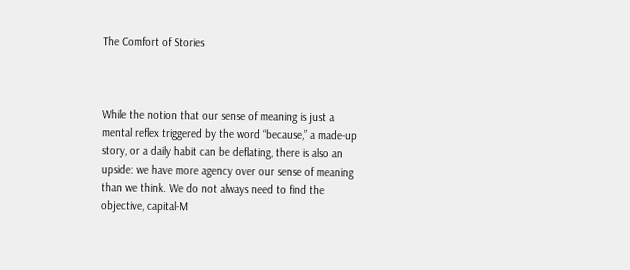The Comfort of Stories



While the notion that our sense of meaning is just a mental reflex triggered by the word “because,” a made-up story, or a daily habit can be deflating, there is also an upside: we have more agency over our sense of meaning than we think. We do not always need to find the objective, capital-M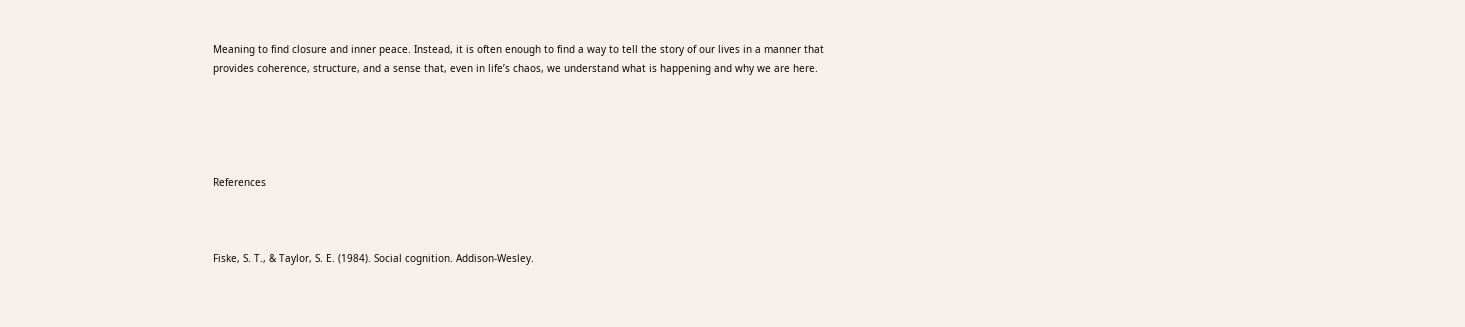Meaning to find closure and inner peace. Instead, it is often enough to find a way to tell the story of our lives in a manner that provides coherence, structure, and a sense that, even in life’s chaos, we understand what is happening and why we are here.





References



Fiske, S. T., & Taylor, S. E. (1984). Social cognition. Addison-Wesley.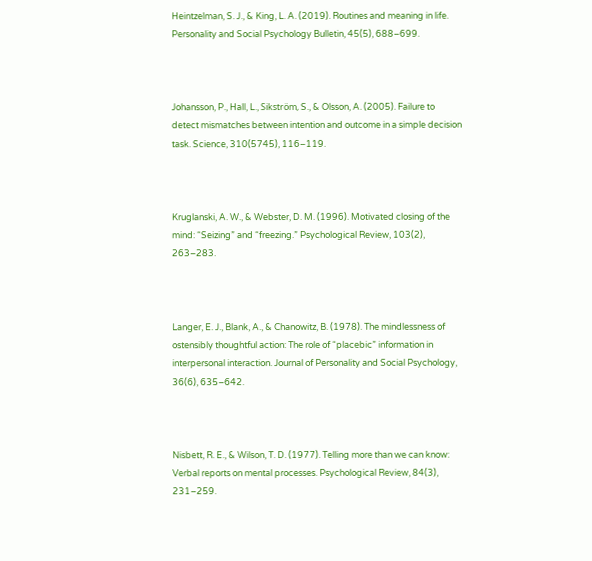Heintzelman, S. J., & King, L. A. (2019). Routines and meaning in life. Personality and Social Psychology Bulletin, 45(5), 688–699.



Johansson, P., Hall, L., Sikström, S., & Olsson, A. (2005). Failure to detect mismatches between intention and outcome in a simple decision task. Science, 310(5745), 116–119.



Kruglanski, A. W., & Webster, D. M. (1996). Motivated closing of the mind: “Seizing” and “freezing.” Psychological Review, 103(2), 263–283.



Langer, E. J., Blank, A., & Chanowitz, B. (1978). The mindlessness of ostensibly thoughtful action: The role of “placebic” information in interpersonal interaction. Journal of Personality and Social Psychology, 36(6), 635–642.



Nisbett, R. E., & Wilson, T. D. (1977). Telling more than we can know: Verbal reports on mental processes. Psychological Review, 84(3), 231–259.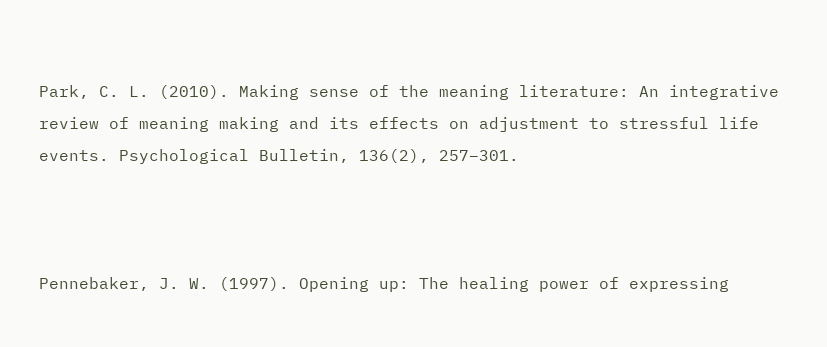Park, C. L. (2010). Making sense of the meaning literature: An integrative review of meaning making and its effects on adjustment to stressful life events. Psychological Bulletin, 136(2), 257–301.



Pennebaker, J. W. (1997). Opening up: The healing power of expressing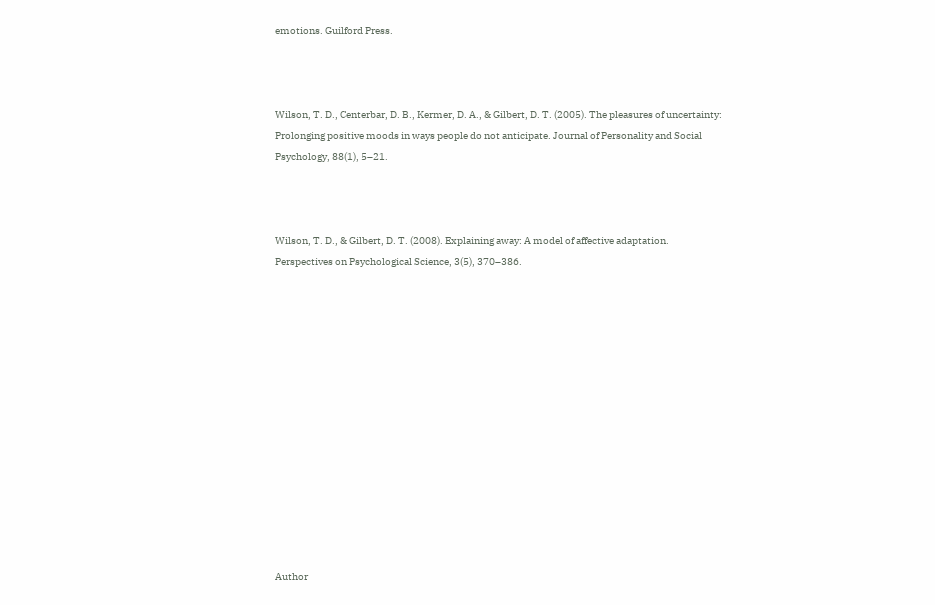emotions. Guilford Press.



Wilson, T. D., Centerbar, D. B., Kermer, D. A., & Gilbert, D. T. (2005). The pleasures of uncertainty: Prolonging positive moods in ways people do not anticipate. Journal of Personality and Social Psychology, 88(1), 5–21.



Wilson, T. D., & Gilbert, D. T. (2008). Explaining away: A model of affective adaptation. Perspectives on Psychological Science, 3(5), 370–386.














Author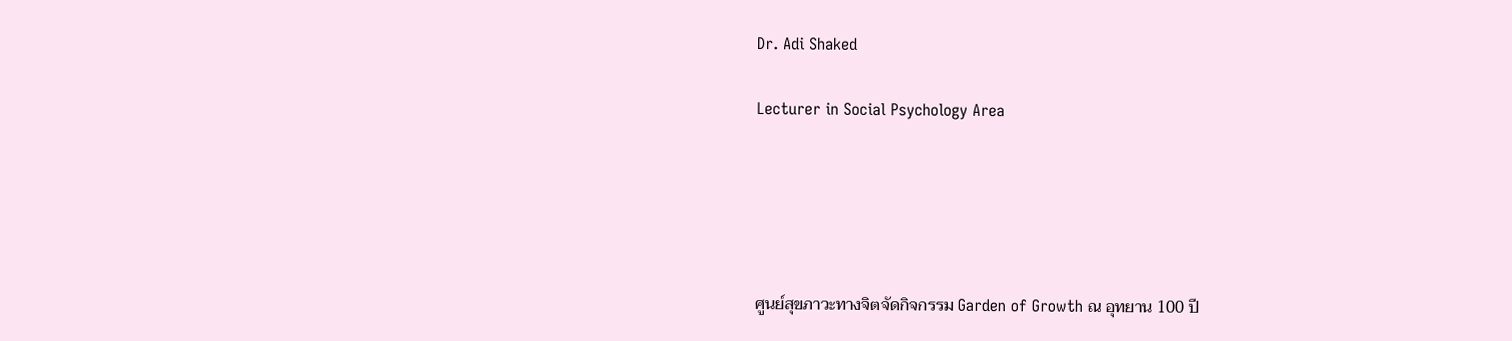Dr. Adi Shaked

Lecturer in Social Psychology Area





ศูนย์สุขภาวะทางจิตจัดกิจกรรม Garden of Growth ณ อุทยาน 100 ปี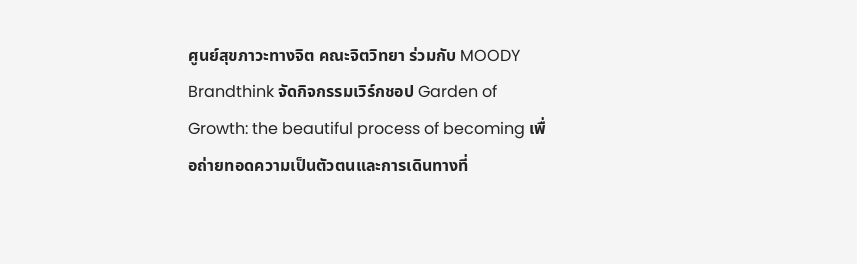ศูนย์สุขภาวะทางจิต คณะจิตวิทยา ร่วมกับ MOODY Brandthink จัดกิจกรรมเวิร์กชอป Garden of Growth: the beautiful process of becoming เพื่อถ่ายทอดความเป็นตัวตนและการเดินทางที่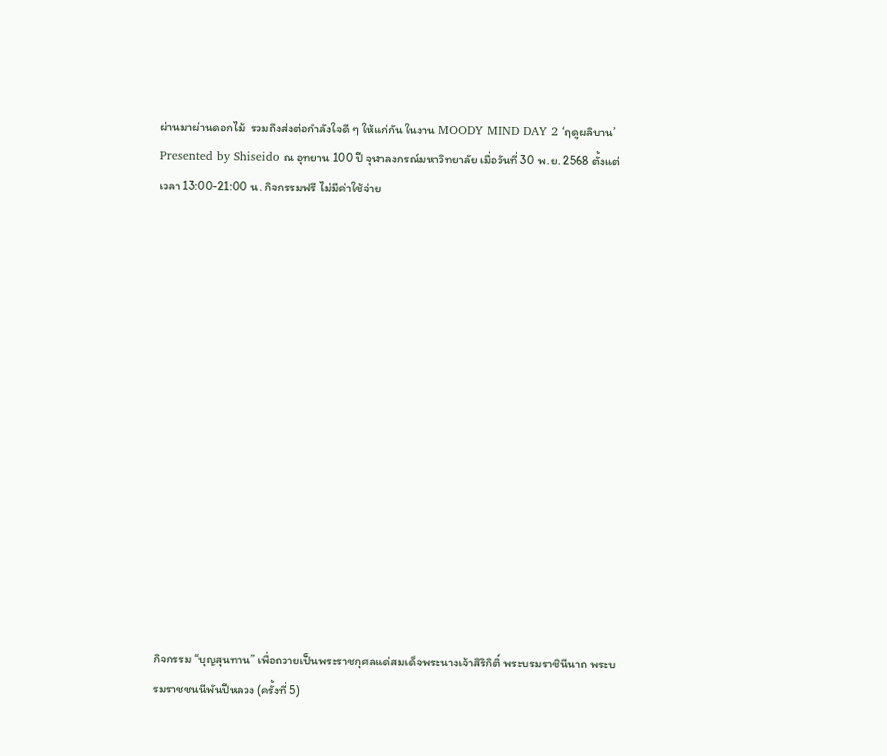ผ่านมาผ่านดอกไม้  รวมถึงส่งต่อกำลังใจดี ๆ ให้แก่กัน ในงาน MOODY MIND DAY 2 ‘ฤดูผลิบาน’ Presented by Shiseido ณ อุทยาน 100 ปี จุฬาลงกรณ์มหาวิทยาลัย เมื่อวันที่ 30 พ.ย. 2568 ตั้งแต่เวลา 13:00-21:00 น. กิจกรรมฟรี ไม่มีค่าใช้จ่าย















กิจกรรม “บุญสุนทาน” เพื่อถวายเป็นพระราชกุศลแด่สมเด็จพระนางเจ้าสิริกิติ์ พระบรมราชินีนาถ พระบรมราชชนนีพันปีหลวง (ครั้งที่ 5)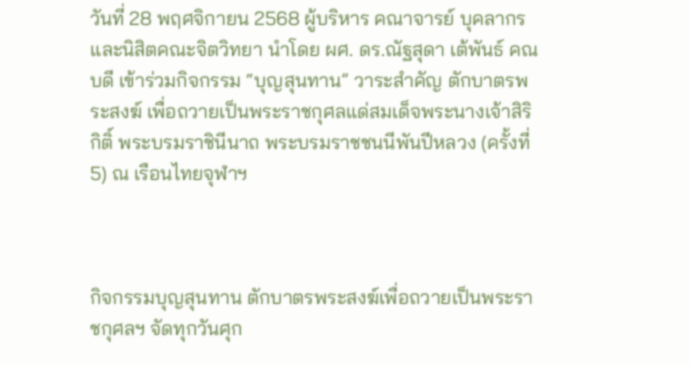วันที่ 28 พฤศจิกายน 2568 ผู้บริหาร คณาจารย์ บุคลากร และนิสิตคณะจิตวิทยา นำโดย ผศ. ดร.ณัฐสุดา เต้พันธ์ คณบดี เข้าร่วมกิจกรรม “บุญสุนทาน” วาระสำคัญ ตักบาตรพระสงฆ์ เพื่อถวายเป็นพระราชกุศลแด่สมเด็จพระนางเจ้าสิริกิติ์ พระบรมราชินีนาถ พระบรมราชชนนีพันปีหลวง (ครั้งที่ 5) ณ เรือนไทยจุฬาฯ



กิจกรรมบุญสุนทาน ตักบาตรพระสงฆ์เพื่อถวายเป็นพระราชกุศลฯ จัดทุกวันศุก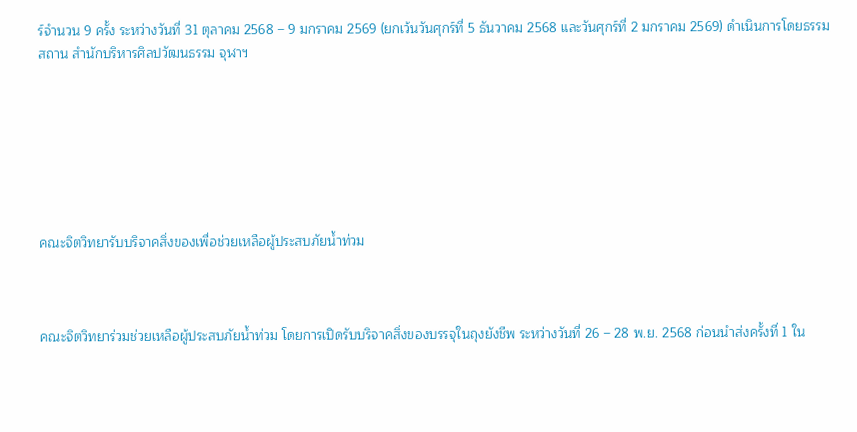ร์จำนวน 9 ครั้ง ระหว่างวันที่ 31 ตุลาคม 2568 – 9 มกราคม 2569 (ยกเว้นวันศุกร์ที่ 5 ธันวาคม 2568 และวันศุกร์ที่ 2 มกราคม 2569) ดำเนินการโดยธรรมสถาน สำนักบริหารศิลปวัฒนธรรม จุฬาฯ







คณะจิตวิทยารับบริจาคสิ่งของเพื่อช่วยเหลือผู้ประสบภัยน้ำท่วม



คณะจิตวิทยาร่วมช่วยเหลือผู้ประสบภัยน้ำท่วม โดยการเปิดรับบริจาคสิ่งของบรรจุในถุงยังชีพ ระหว่างวันที่ 26 – 28 พ.ย. 2568 ก่อนนำส่งครั้งที่ 1 ใน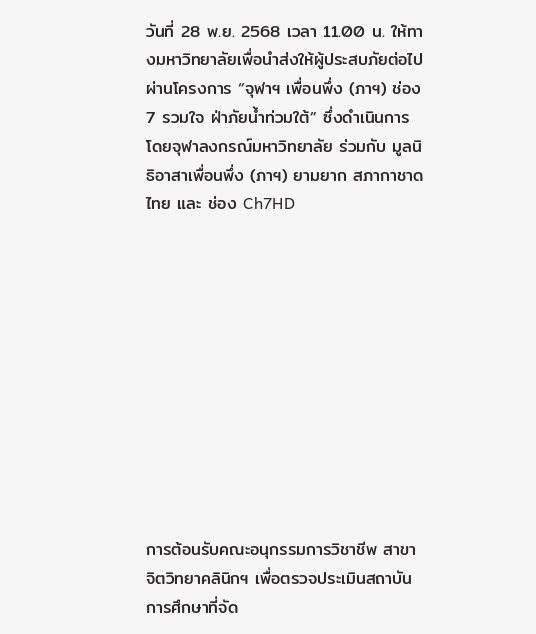วันที่ 28 พ.ย. 2568 เวลา 11.00 น. ให้ทางมหาวิทยาลัยเพื่อนำส่งให้ผู้ประสบภัยต่อไป ผ่านโครงการ “จุฬาฯ เพื่อนพึ่ง (ภาฯ) ช่อง 7 รวมใจ ฝ่าภัยน้ำท่วมใต้” ซึ่งดำเนินการโดยจุฬาลงกรณ์มหาวิทยาลัย ร่วมกับ มูลนิธิอาสาเพื่อนพึ่ง (ภาฯ) ยามยาก สภากาชาดไทย และ ช่อง Ch7HD











การต้อนรับคณะอนุกรรมการวิชาชีพ สาขาจิตวิทยาคลินิกฯ เพื่อตรวจประเมินสถาบันการศึกษาที่จัด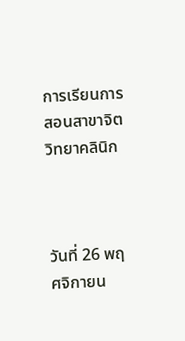การเรียนการสอนสาขาจิตวิทยาคลินิก



วันที่ 26 พฤศจิกายน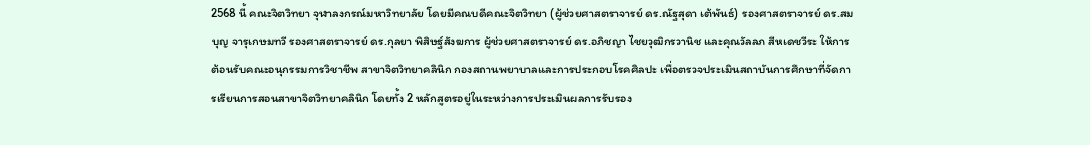2568 นี้ คณะจิตวิทยา จุฬาลงกรณ์มหาวิทยาลัย โดยมีคณบดีคณะจิตวิทยา (ผู้ช่วยศาสตราจารย์ ดร.ณัฐสุดา เต้พันธ์) รองศาสตราจารย์ ดร.สมบุญ จารุเกษมทวี รองศาสตราจารย์ ดร.กุลยา พิสิษฐ์สังฆการ ผู้ช่วยศาสตราจารย์ ดร.อภิชญา ไชยวุฒิกรวานิช และคุณวัลลภ สีหเดชวีระ ให้การต้อนรับคณะอนุกรรมการวิชาชีพ สาขาจิตวิทยาคลินิก กองสถานพยาบาลและการประกอบโรคศิลปะ เพื่อตรวจประเมินสถาบันการศึกษาที่จัดการเรียนการสอนสาขาจิตวิทยาคลินิก โดยทั้ง 2 หลักสูตรอยู่ในระหว่างการประเมินผลการรับรอง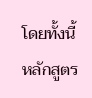โดยทั้งนี้ หลักสูตร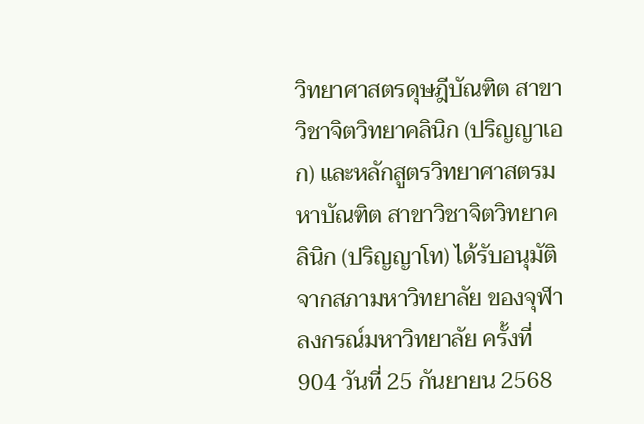วิทยาศาสตรดุษฎีบัณฑิต สาขาวิชาจิตวิทยาคลินิก (ปริญญาเอก) และหลักสูตรวิทยาศาสตรมหาบัณฑิต สาขาวิชาจิตวิทยาคลินิก (ปริญญาโท) ได้รับอนุมัติจากสภามหาวิทยาลัย ของจุฬาลงกรณ์มหาวิทยาลัย ครั้งที่ 904 วันที่ 25 กันยายน 2568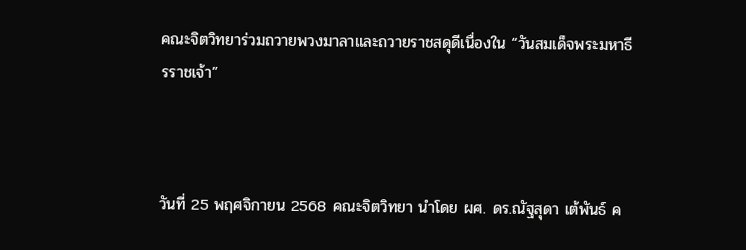คณะจิตวิทยาร่วมถวายพวงมาลาและถวายราชสดุดีเนื่องใน “วันสมเด็จพระมหาธีรราชเจ้า”



วันที่ 25 พฤศจิกายน 2568 คณะจิตวิทยา นำโดย ผศ. ดร.ณัฐสุดา เต้พันธ์ ค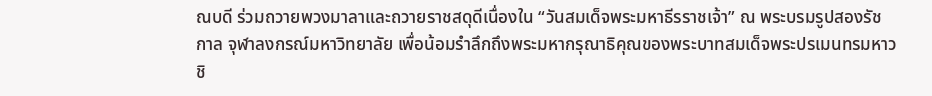ณบดี ร่วมถวายพวงมาลาและถวายราชสดุดีเนื่องใน “วันสมเด็จพระมหาธีรราชเจ้า” ณ พระบรมรูปสองรัชกาล จุฬาลงกรณ์มหาวิทยาลัย เพื่อน้อมรำลึกถึงพระมหากรุณาธิคุณของพระบาทสมเด็จพระปรเมนทรมหาวชิ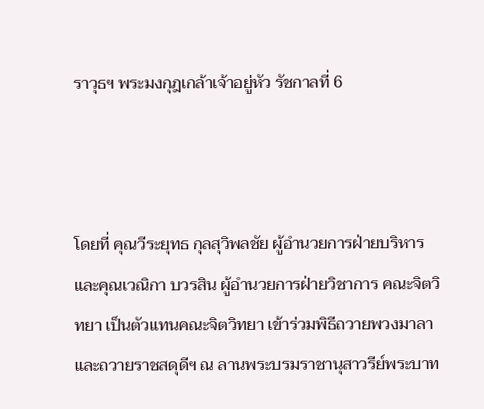ราวุธฯ พระมงกุฎเกล้าเจ้าอยู่หัว รัชกาลที่ 6



โดยที่ คุณวีระยุทธ กุลสุวิพลชัย ผู้อำนวยการฝ่ายบริหาร และคุณเวณิกา บวรสิน ผู้อำนวยการฝ่ายวิชาการ คณะจิตวิทยา เป็นตัวแทนคณะจิตวิทยา เข้าร่วมพิธีถวายพวงมาลาและถวายราชสดุดีฯ ณ ลานพระบรมราชานุสาวรีย์พระบาท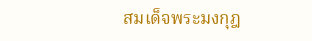สมเด็จพระมงกุฎ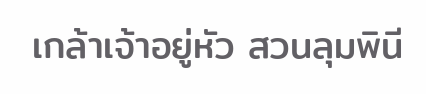เกล้าเจ้าอยู่หัว สวนลุมพินี